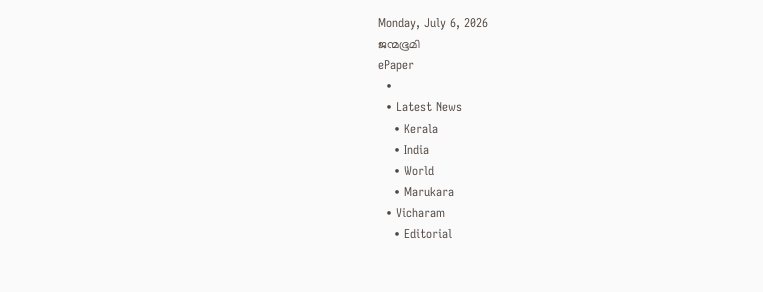Monday, July 6, 2026
ജന്മഭൂമി
ePaper
  •
  • Latest News
    • Kerala
    • India
    • World
    • Marukara
  • Vicharam
    • Editorial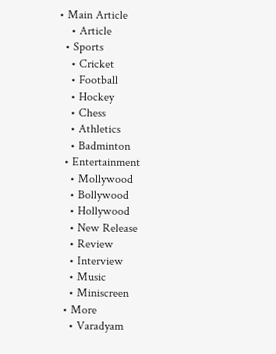• Main Article
    • Article
  • Sports
    • Cricket
    • Football
    • Hockey
    • Chess
    • Athletics
    • Badminton
  • Entertainment
    • Mollywood
    • Bollywood
    • Hollywood
    • New Release
    • Review
    • Interview
    • Music
    • Miniscreen
  • More
    • Varadyam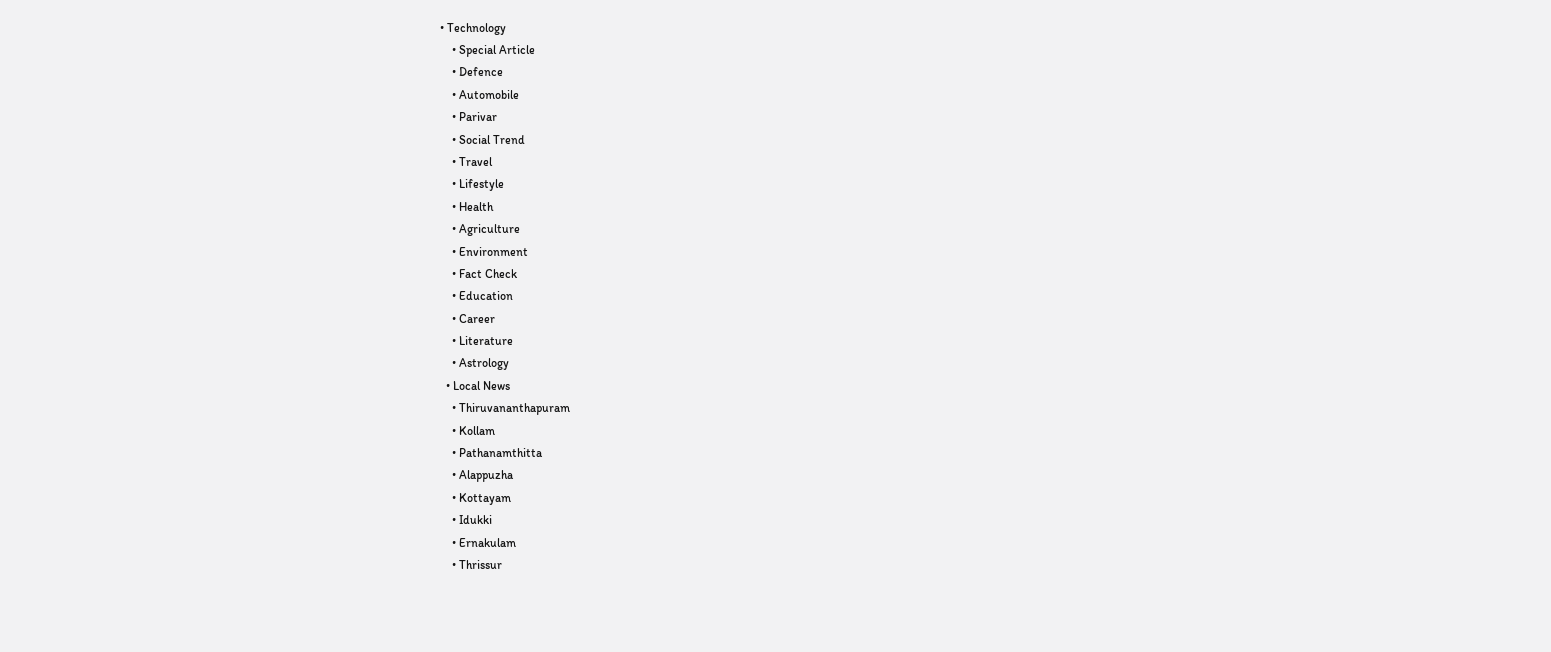• Technology
    • Special Article
    • Defence
    • Automobile
    • Parivar
    • Social Trend
    • Travel
    • Lifestyle
    • Health
    • Agriculture
    • Environment
    • Fact Check
    • Education
    • Career
    • Literature
    • Astrology
  • Local News
    • Thiruvananthapuram
    • Kollam
    • Pathanamthitta
    • Alappuzha
    • Kottayam
    • Idukki
    • Ernakulam
    • Thrissur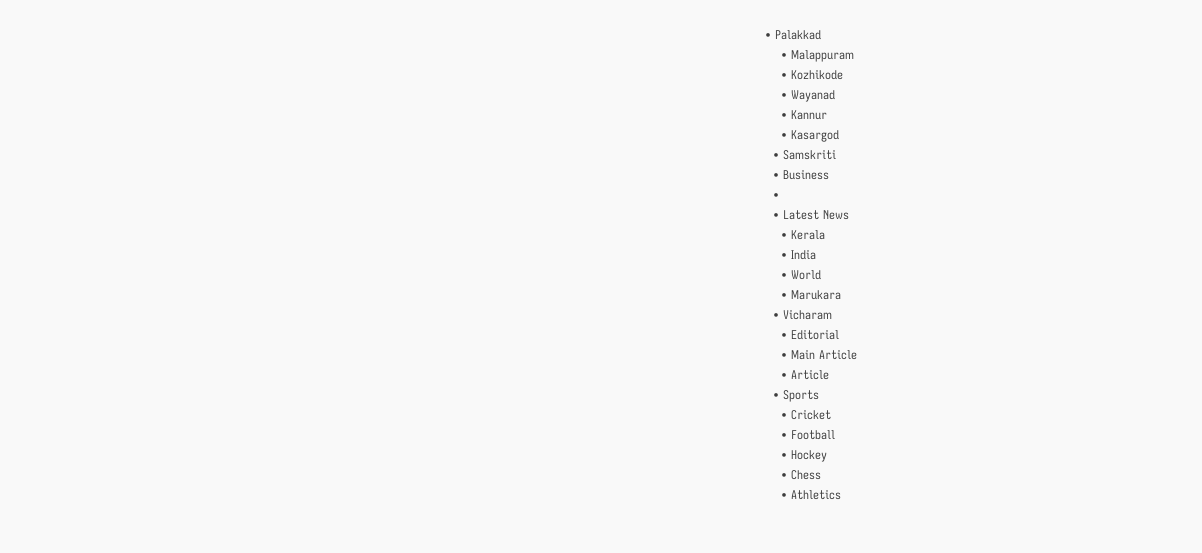• Palakkad
    • Malappuram
    • Kozhikode
    • Wayanad
    • Kannur
    • Kasargod
  • Samskriti
  • Business
  •
  • Latest News
    • Kerala
    • India
    • World
    • Marukara
  • Vicharam
    • Editorial
    • Main Article
    • Article
  • Sports
    • Cricket
    • Football
    • Hockey
    • Chess
    • Athletics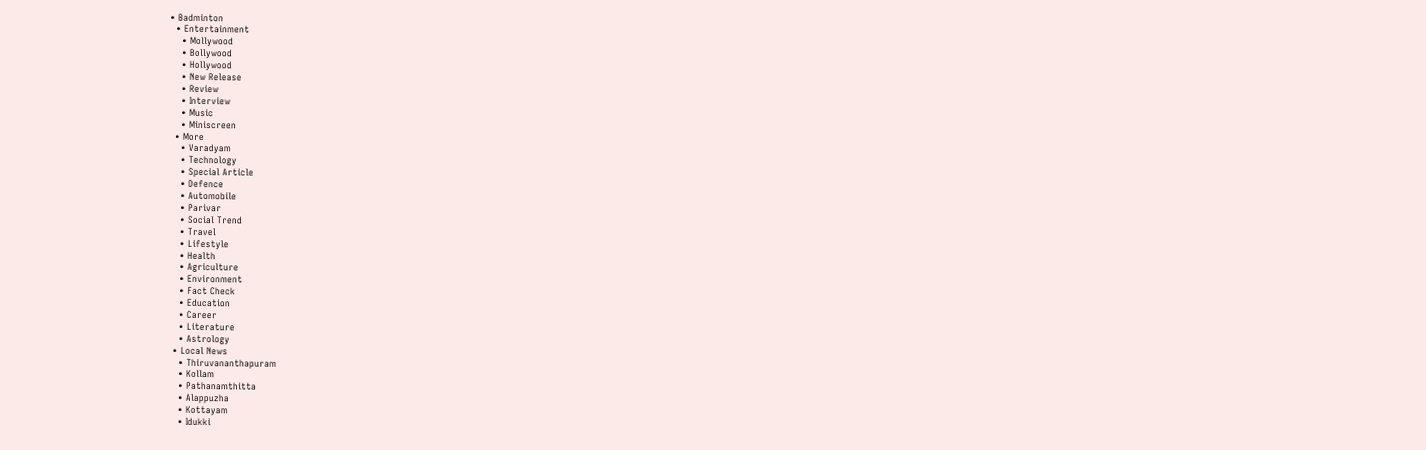• Badminton
  • Entertainment
    • Mollywood
    • Bollywood
    • Hollywood
    • New Release
    • Review
    • Interview
    • Music
    • Miniscreen
  • More
    • Varadyam
    • Technology
    • Special Article
    • Defence
    • Automobile
    • Parivar
    • Social Trend
    • Travel
    • Lifestyle
    • Health
    • Agriculture
    • Environment
    • Fact Check
    • Education
    • Career
    • Literature
    • Astrology
  • Local News
    • Thiruvananthapuram
    • Kollam
    • Pathanamthitta
    • Alappuzha
    • Kottayam
    • Idukki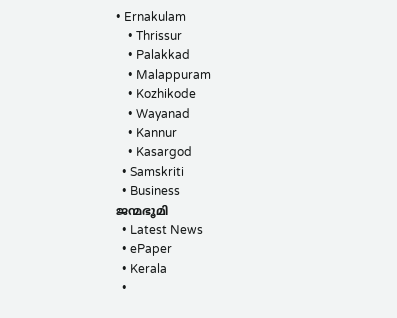• Ernakulam
    • Thrissur
    • Palakkad
    • Malappuram
    • Kozhikode
    • Wayanad
    • Kannur
    • Kasargod
  • Samskriti
  • Business
ജന്മഭൂമി
  • Latest News
  • ePaper
  • Kerala
  •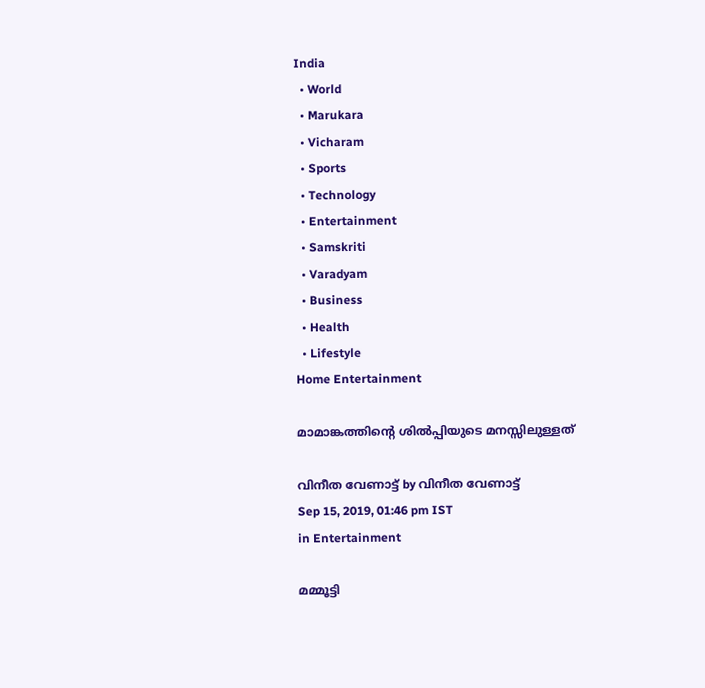India
  • World
  • Marukara
  • Vicharam
  • Sports
  • Technology
  • Entertainment
  • Samskriti
  • Varadyam
  • Business
  • Health
  • Lifestyle
Home Entertainment

മാമാങ്കത്തിന്റെ ശില്‍പ്പിയുടെ മനസ്സിലുള്ളത്

വിനീത വേണാട്ട് by വിനീത വേണാട്ട്
Sep 15, 2019, 01:46 pm IST
in Entertainment

മമ്മൂട്ടി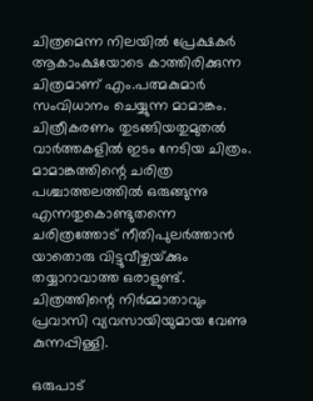ചിത്രമെന്ന നിലയില്‍ പ്രേക്ഷകര്‍ ആകാംക്ഷയോടെ കാത്തിരിക്കുന്ന ചിത്രമാണ് എം.പത്മകുമാര്‍ സംവിധാനം ചെയ്യുന്ന മാമാങ്കം. ചിത്രീകരണം തുടങ്ങിയതുമുതല്‍ വാര്‍ത്തകളില്‍ ഇടം നേടിയ ചിത്രം. മാമാങ്കത്തിന്റെ ചരിത്ര പശ്ചാത്തലത്തില്‍ ഒരുങ്ങുന്നു എന്നതുകൊണ്ടുതന്നെ ചരിത്രത്തോട് നീതിപുലര്‍ത്താന്‍ യാതൊരു വിട്ടുവീഴ്ചയ്‌ക്കും തയ്യാറാവാത്ത ഒരാളുണ്ട്. ചിത്രത്തിന്റെ നിര്‍മ്മാതാവും പ്രവാസി വ്യവസായിയുമായ വേണു കുന്നപ്പിള്ളി.

ഒരുപാട്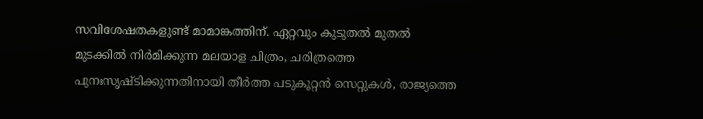സവിശേഷതകളുണ്ട് മാമാങ്കത്തിന്. ഏറ്റവും കുടുതല്‍ മുതല്‍ മുടക്കില്‍ നിര്‍മിക്കുന്ന മലയാള ചിത്രം, ചരിത്രത്തെ പുനഃസൃഷ്ടിക്കുന്നതിനായി തീര്‍ത്ത പടുകൂറ്റന്‍ സെറ്റുകള്‍, രാജ്യത്തെ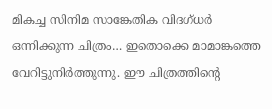മികച്ച സിനിമ സാങ്കേതിക വിദഗ്ധര്‍ ഒന്നിക്കുന്ന ചിത്രം… ഇതൊക്കെ മാമാങ്കത്തെ വേറിട്ടുനിര്‍ത്തുന്നു. ഈ ചിത്രത്തിന്റെ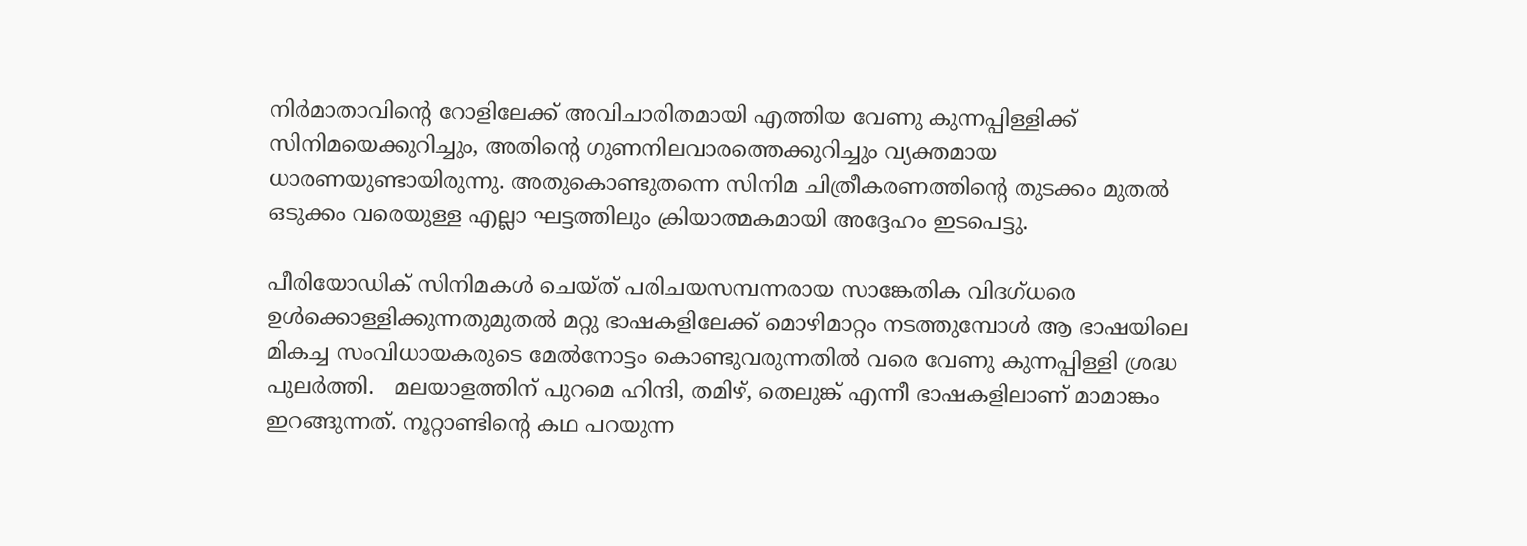നിര്‍മാതാവിന്റെ റോളിലേക്ക് അവിചാരിതമായി എത്തിയ വേണു കുന്നപ്പിള്ളിക്ക് സിനിമയെക്കുറിച്ചും, അതിന്റെ ഗുണനിലവാരത്തെക്കുറിച്ചും വ്യക്തമായ ധാരണയുണ്ടായിരുന്നു. അതുകൊണ്ടുതന്നെ സിനിമ ചിത്രീകരണത്തിന്റെ തുടക്കം മുതല്‍  ഒടുക്കം വരെയുള്ള എല്ലാ ഘട്ടത്തിലും ക്രിയാത്മകമായി അദ്ദേഹം ഇടപെട്ടു.

പീരിയോഡിക് സിനിമകള്‍ ചെയ്ത് പരിചയസമ്പന്നരായ സാങ്കേതിക വിദഗ്ധരെ ഉള്‍ക്കൊള്ളിക്കുന്നതുമുതല്‍ മറ്റു ഭാഷകളിലേക്ക് മൊഴിമാറ്റം നടത്തുമ്പോള്‍ ആ ഭാഷയിലെ മികച്ച സംവിധായകരുടെ മേല്‍നോട്ടം കൊണ്ടുവരുന്നതില്‍ വരെ വേണു കുന്നപ്പിള്ളി ശ്രദ്ധ പുലര്‍ത്തി.   മലയാളത്തിന് പുറമെ ഹിന്ദി, തമിഴ്, തെലുങ്ക് എന്നീ ഭാഷകളിലാണ് മാമാങ്കം ഇറങ്ങുന്നത്. നൂറ്റാണ്ടിന്റെ കഥ പറയുന്ന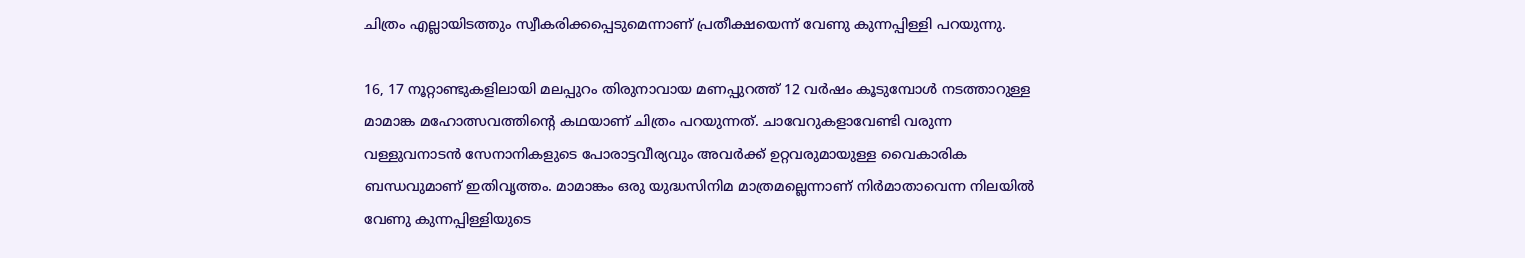ചിത്രം എല്ലായിടത്തും സ്വീകരിക്കപ്പെടുമെന്നാണ് പ്രതീക്ഷയെന്ന് വേണു കുന്നപ്പിള്ളി പറയുന്നു.

16, 17 നൂറ്റാണ്ടുകളിലായി മലപ്പുറം തിരുനാവായ മണപ്പുറത്ത് 12 വര്‍ഷം കൂടുമ്പോള്‍ നടത്താറുള്ള മാമാങ്ക മഹോത്സവത്തിന്റെ കഥയാണ് ചിത്രം പറയുന്നത്. ചാവേറുകളാവേണ്ടി വരുന്ന വള്ളുവനാടന്‍ സേനാനികളുടെ പോരാട്ടവീര്യവും അവര്‍ക്ക് ഉറ്റവരുമായുള്ള വൈകാരിക ബന്ധവുമാണ് ഇതിവൃത്തം. മാമാങ്കം ഒരു യുദ്ധസിനിമ മാത്രമല്ലെന്നാണ് നിര്‍മാതാവെന്ന നിലയില്‍ വേണു കുന്നപ്പിള്ളിയുടെ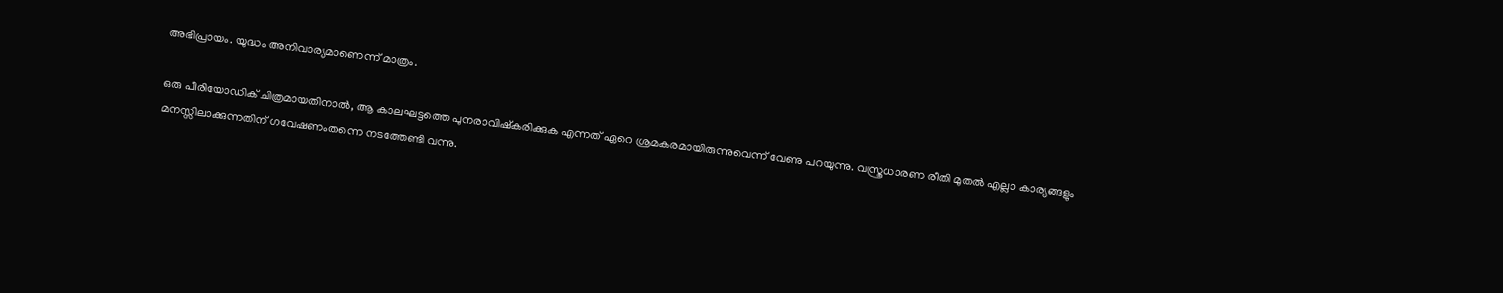അഭിപ്രായം. യുദ്ധം അനിവാര്യമാണെന്ന് മാത്രം.

ഒരു പീരിയോഡിക് ചിത്രമായതിനാല്‍, ആ കാലഘട്ടത്തെ പുനരാവിഷ്‌കരിക്കുക എന്നത് ഏറെ ശ്രമകരമായിരുന്നുവെന്ന് വേണു പറയുന്നു. വസ്ത്രധാരണ രീതി മുതല്‍ എല്ലാ കാര്യങ്ങളും മനസ്സിലാക്കുന്നതിന് ഗവേഷണംതന്നെ നടത്തേണ്ടി വന്നു.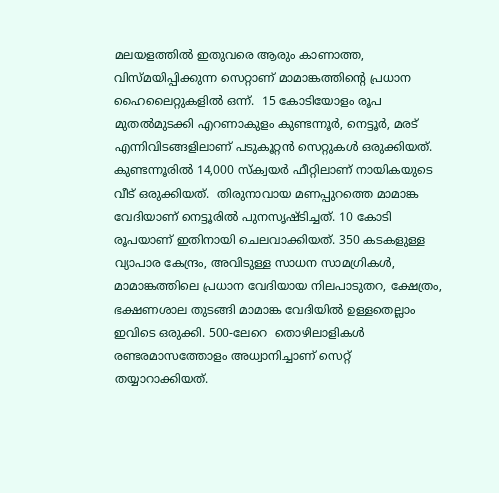മലയളത്തില്‍ ഇതുവരെ ആരും കാണാത്ത, വിസ്മയിപ്പിക്കുന്ന സെറ്റാണ് മാമാങ്കത്തിന്റെ പ്രധാന ഹൈലൈറ്റുകളില്‍ ഒന്ന്.  15 കോടിയോളം രൂപ മുതല്‍മുടക്കി എറണാകുളം കുണ്ടന്നൂര്‍, നെട്ടൂര്‍, മരട് എന്നിവിടങ്ങളിലാണ് പടുകൂറ്റന്‍ സെറ്റുകള്‍ ഒരുക്കിയത്. കുണ്ടന്നൂരില്‍ 14,000 സ്‌ക്വയര്‍ ഫീറ്റിലാണ് നായികയുടെ വീട് ഒരുക്കിയത്.  തിരുനാവായ മണപ്പുറത്തെ മാമാങ്ക വേദിയാണ് നെട്ടൂരില്‍ പുനസൃഷ്ടിച്ചത്. 10 കോടി രൂപയാണ് ഇതിനായി ചെലവാക്കിയത്. 350 കടകളുള്ള വ്യാപാര കേന്ദ്രം, അവിടുള്ള സാധന സാമഗ്രികള്‍, മാമാങ്കത്തിലെ പ്രധാന വേദിയായ നിലപാടുതറ, ക്ഷേത്രം, ഭക്ഷണശാല തുടങ്ങി മാമാങ്ക വേദിയില്‍ ഉള്ളതെല്ലാം ഇവിടെ ഒരുക്കി. 500-ലേറെ  തൊഴിലാളികള്‍ രണ്ടരമാസത്തോളം അധ്വാനിച്ചാണ് സെറ്റ് തയ്യാറാക്കിയത്.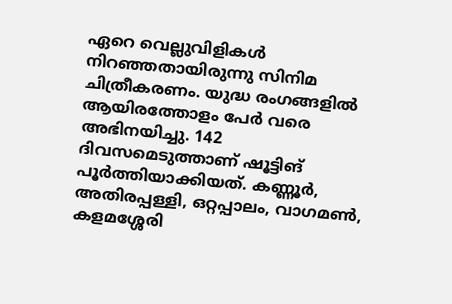ഏറെ വെല്ലുവിളികള്‍ നിറഞ്ഞതായിരുന്നു സിനിമ ചിത്രീകരണം. യുദ്ധ രംഗങ്ങളില്‍ ആയിരത്തോളം പേര്‍ വരെ അഭിനയിച്ചു. 142 ദിവസമെടുത്താണ് ഷൂട്ടിങ് പൂര്‍ത്തിയാക്കിയത്. കണ്ണൂര്‍, അതിരപ്പള്ളി, ഒറ്റപ്പാലം, വാഗമണ്‍, കളമശ്ശേരി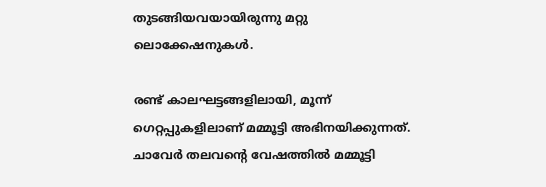തുടങ്ങിയവയായിരുന്നു മറ്റു ലൊക്കേഷനുകള്‍.

രണ്ട് കാലഘട്ടങ്ങളിലായി, മൂന്ന് ഗെറ്റപ്പുകളിലാണ് മമ്മൂട്ടി അഭിനയിക്കുന്നത്. ചാവേര്‍ തലവന്റെ വേഷത്തില്‍ മമ്മൂട്ടി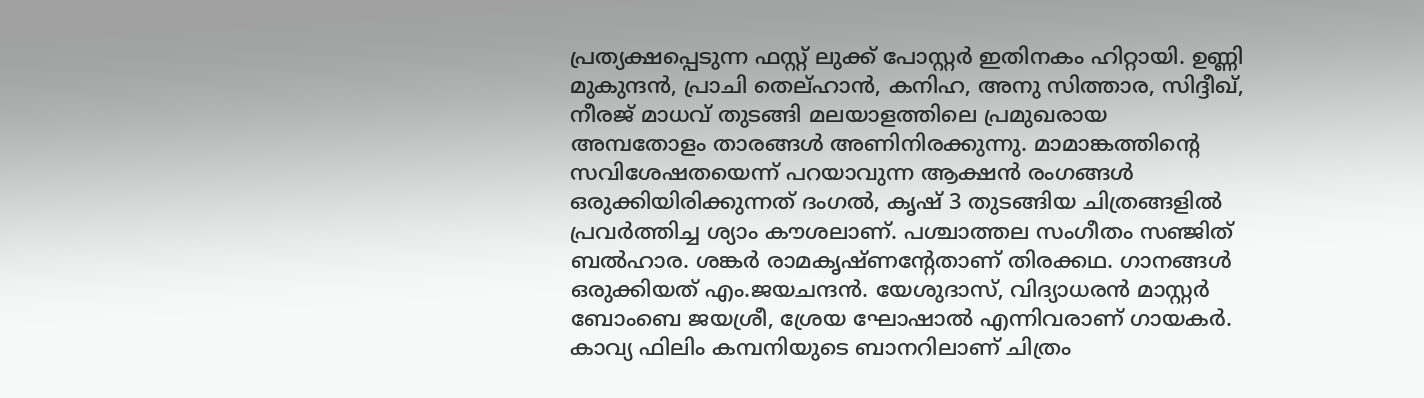പ്രത്യക്ഷപ്പെടുന്ന ഫസ്റ്റ് ലുക്ക് പോസ്റ്റര്‍ ഇതിനകം ഹിറ്റായി. ഉണ്ണി മുകുന്ദന്‍, പ്രാചി തെല്ഹാന്‍, കനിഹ, അനു സിത്താര, സിദ്ദീഖ്, നീരജ് മാധവ് തുടങ്ങി മലയാളത്തിലെ പ്രമുഖരായ അമ്പതോളം താരങ്ങള്‍ അണിനിരക്കുന്നു. മാമാങ്കത്തിന്റെ സവിശേഷതയെന്ന് പറയാവുന്ന ആക്ഷന്‍ രംഗങ്ങള്‍ ഒരുക്കിയിരിക്കുന്നത് ദംഗല്‍, കൃഷ് 3 തുടങ്ങിയ ചിത്രങ്ങളില്‍ പ്രവര്‍ത്തിച്ച ശ്യാം കൗശലാണ്. പശ്ചാത്തല സംഗീതം സഞ്ജിത് ബല്‍ഹാര. ശങ്കര്‍ രാമകൃഷ്ണന്റേതാണ് തിരക്കഥ. ഗാനങ്ങള്‍ ഒരുക്കിയത് എം.ജയചന്ദന്‍. യേശുദാസ്, വിദ്യാധരന്‍ മാസ്റ്റര്‍ ബോംബെ ജയശ്രീ, ശ്രേയ ഘോഷാല്‍ എന്നിവരാണ് ഗായകര്‍.  കാവ്യ ഫിലിം കമ്പനിയുടെ ബാനറിലാണ് ചിത്രം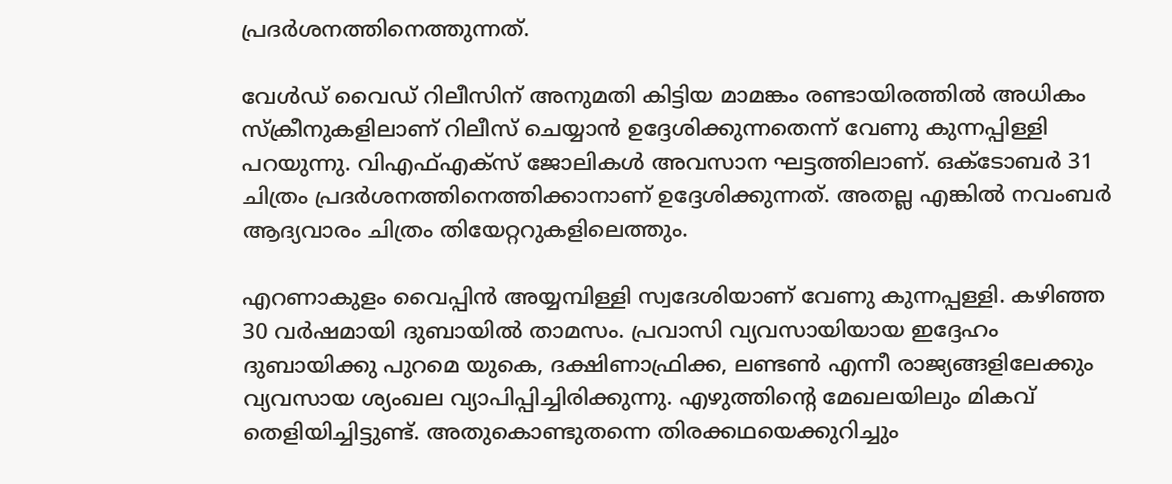പ്രദര്‍ശനത്തിനെത്തുന്നത്.

വേള്‍ഡ് വൈഡ് റിലീസിന് അനുമതി കിട്ടിയ മാമങ്കം രണ്ടായിരത്തില്‍ അധികം സ്‌ക്രീനുകളിലാണ് റിലീസ് ചെയ്യാന്‍ ഉദ്ദേശിക്കുന്നതെന്ന് വേണു കുന്നപ്പിള്ളി പറയുന്നു. വിഎഫ്എക്‌സ് ജോലികള്‍ അവസാന ഘട്ടത്തിലാണ്. ഒക്ടോബര്‍ 31 ചിത്രം പ്രദര്‍ശനത്തിനെത്തിക്കാനാണ് ഉദ്ദേശിക്കുന്നത്. അതല്ല എങ്കില്‍ നവംബര്‍ ആദ്യവാരം ചിത്രം തിയേറ്ററുകളിലെത്തും.

എറണാകുളം വൈപ്പിന്‍ അയ്യമ്പിള്ളി സ്വദേശിയാണ് വേണു കുന്നപ്പള്ളി. കഴിഞ്ഞ 30 വര്‍ഷമായി ദുബായില്‍ താമസം. പ്രവാസി വ്യവസായിയായ ഇദ്ദേഹം ദുബായിക്കു പുറമെ യുകെ, ദക്ഷിണാഫ്രിക്ക, ലണ്ടണ്‍ എന്നീ രാജ്യങ്ങളിലേക്കും വ്യവസായ ശ്യംഖല വ്യാപിപ്പിച്ചിരിക്കുന്നു. എഴുത്തിന്റെ മേഖലയിലും മികവ് തെളിയിച്ചിട്ടുണ്ട്. അതുകൊണ്ടുതന്നെ തിരക്കഥയെക്കുറിച്ചും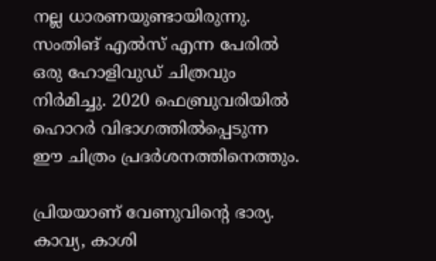നല്ല ധാരണയുണ്ടായിരുന്നു. സംതിങ് എല്‍സ് എന്ന പേരില്‍ ഒരു ഹോളിവുഡ് ചിത്രവും നിര്‍മിച്ചു. 2020 ഫെബ്രുവരിയില്‍ ഹൊറര്‍ വിഭാഗത്തില്‍പ്പെടുന്ന ഈ ചിത്രം പ്രദര്‍ശനത്തിനെത്തും.

പ്രിയയാണ് വേണുവിന്റെ ഭാര്യ. കാവ്യ, കാശി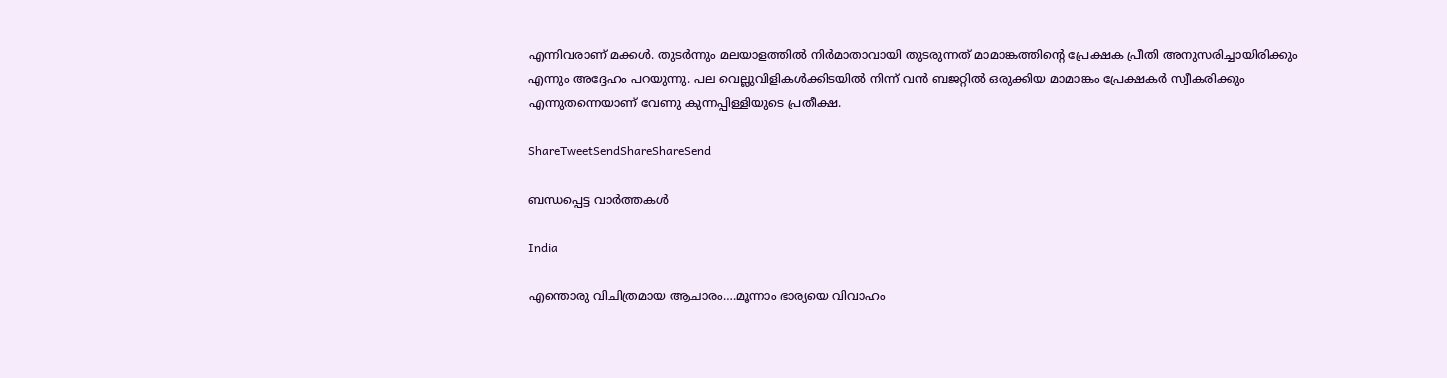എന്നിവരാണ് മക്കള്‍. തുടര്‍ന്നും മലയാളത്തില്‍ നിര്‍മാതാവായി തുടരുന്നത് മാമാങ്കത്തിന്റെ പ്രേക്ഷക പ്രീതി അനുസരിച്ചായിരിക്കും എന്നും അദ്ദേഹം പറയുന്നു. പല വെല്ലുവിളികള്‍ക്കിടയില്‍ നിന്ന് വന്‍ ബജറ്റില്‍ ഒരുക്കിയ മാമാങ്കം പ്രേക്ഷകര്‍ സ്വീകരിക്കും എന്നുതന്നെയാണ് വേണു കുന്നപ്പിള്ളിയുടെ പ്രതീക്ഷ.

ShareTweetSendShareShareSend

ബന്ധപ്പെട്ട വാര്‍ത്തകള്‍

India

എന്തൊരു വിചിത്രമായ ആചാരം….മൂന്നാം ഭാര്യയെ വിവാഹം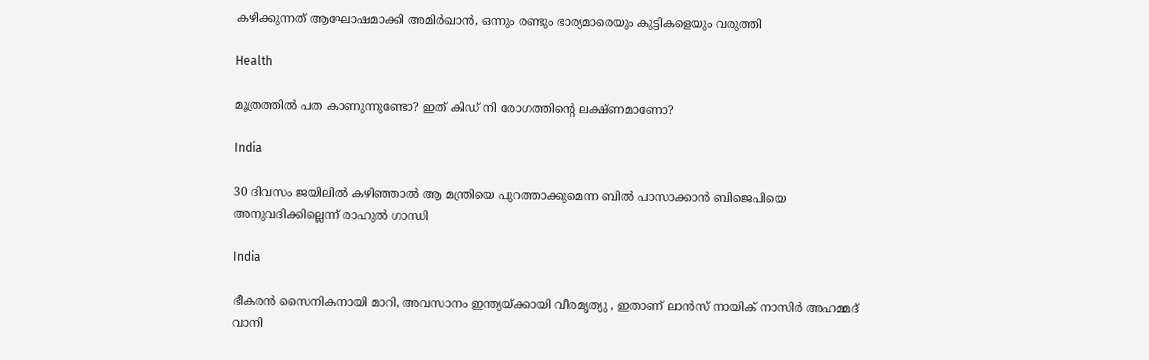കഴിക്കുന്നത് ആഘോഷമാക്കി അമിര്‍ഖാന്‍, ഒന്നും രണ്ടും ഭാര്യമാരെയും കുട്ടികളെയും വരുത്തി

Health

മൂത്രത്തില്‍ പത കാണുന്നുണ്ടോ? ഇത് കിഡ് നി രോഗത്തിന്റെ ലക്ഷ്ണമാണോ?

India

30 ദിവസം ജയിലില്‍ കഴിഞ്ഞാല്‍ ആ മന്ത്രിയെ പുറത്താക്കുമെന്ന ബില്‍ പാസാക്കാന്‍ ബിജെപിയെ അനുവദിക്കില്ലെന്ന് രാഹുല്‍ ഗാന്ധി

India

ഭീകരന്‍ സൈനികനായി മാറി, അവസാനം ഇന്ത്യയ്‌ക്കായി വീരമൃത്യു , ഇതാണ് ലാന്‍സ് നായിക് നാസിര്‍ അഹമ്മദ് വാനി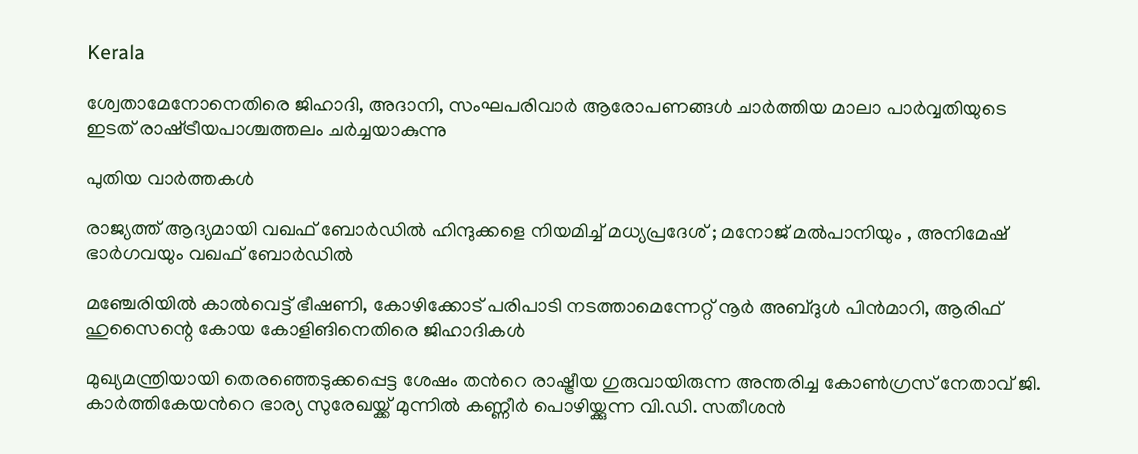Kerala

ശ്വേതാമേനോനെതിരെ ജിഹാദി, അദാനി, സംഘപരിവാര്‍ ആരോപണങ്ങള്‍ ചാര്‍ത്തിയ മാലാ പാര്‍വ്വതിയുടെ ഇടത് രാഷ്‌ട്രീയപാശ്ചത്തലം ചര്‍ച്ചയാകുന്നു

പുതിയ വാര്‍ത്തകള്‍

രാജ്യത്ത് ആദ്യമായി വഖഫ് ബോർഡിൽ ഹിന്ദുക്കളെ നിയമിച്ച് മധ്യപ്രദേശ് ; മനോജ് മൽപാനിയും , അനിമേഷ് ഭാർഗവയും വഖഫ് ബോർഡിൽ

മഞ്ചേരിയില്‍ കാല്‍വെട്ട് ഭീഷണി, കോഴിക്കോട് പരിപാടി നടത്താമെന്നേറ്റ് നൂര്‍ അബ്ദുള്‍ പിന്‍മാറി, ആരിഫ് ഹുസൈന്റെ കോയ കോളിങിനെതിരെ ജിഹാദികള്‍

മുഖ്യമന്ത്രിയായി തെരഞ്ഞെടുക്കപ്പെട്ട ശേഷം തന്‍റെ രാഷ്ട്രീയ ഗുരുവായിരുന്ന അന്തരിച്ച കോണ്‍ഗ്രസ് നേതാവ് ജി. കാര്‍ത്തികേയന്‍റെ ഭാര്യ സുരേഖയ്ക്ക് മുന്നില്‍ കണ്ണീര്‍ പൊഴിയ്ക്കുന്ന വി.ഡി. സതീശന്‍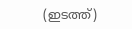(ഇടത്ത്)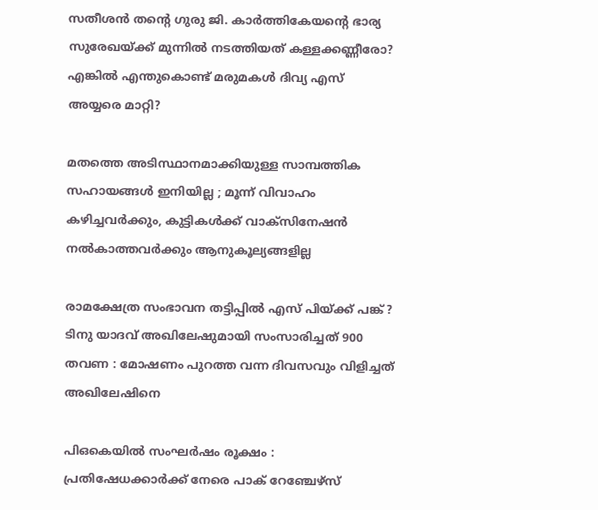സതീശന്‍ തന്റെ ഗുരു ജി. കാര്‍ത്തികേയന്റെ ഭാര്യ സുരേഖയ്‌ക്ക് മുന്നില്‍ നടത്തിയത് കള്ളക്കണ്ണീരോ? എങ്കില്‍ എന്തുകൊണ്ട് മരുമകള്‍ ദിവ്യ എസ് അയ്യരെ മാറ്റി?

മതത്തെ അടിസ്ഥാനമാക്കിയുള്ള സാമ്പത്തിക സഹായങ്ങൾ ഇനിയില്ല ; മൂന്ന് വിവാഹം കഴിച്ചവർക്കും, കുട്ടികൾക്ക് വാക്സിനേഷൻ നൽകാത്തവർക്കും ആനുകൂല്യങ്ങളില്ല

രാമക്ഷേത്ര സംഭാവന തട്ടിപ്പിൽ എസ് പിയ്‌ക്ക് പങ്ക് ?  ടിനു യാദവ് അഖിലേഷുമായി സംസാരിച്ചത് 900 തവണ : മോഷണം പുറത്ത വന്ന ദിവസവും വിളിച്ചത് അഖിലേഷിനെ

പി‌ഒ‌കെയിൽ സംഘർഷം രൂക്ഷം : പ്രതിഷേധക്കാർക്ക് നേരെ പാക് റേഞ്ചേഴ്‌സ്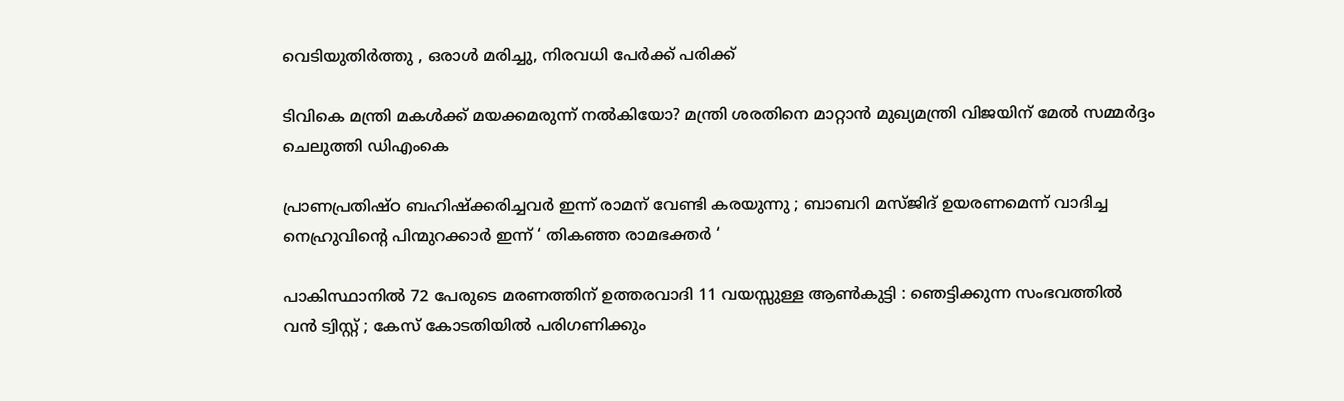വെടിയുതിർത്തു , ഒരാൾ മരിച്ചു, നിരവധി പേർക്ക് പരിക്ക്

ടിവികെ മന്ത്രി മകള്‍ക്ക് മയക്കമരുന്ന് നല്‍കിയോ? മന്ത്രി ശരതിനെ മാറ്റാന്‍ മുഖ്യമന്ത്രി വിജയിന് മേല്‍ സമ്മര്‍ദ്ദം ചെലുത്തി ഡിഎംകെ

പ്രാണപ്രതിഷ്ഠ ബഹിഷ്ക്കരിച്ചവർ ഇന്ന് രാമന് വേണ്ടി കരയുന്നു ; ബാബറി മസ്ജിദ് ഉയരണമെന്ന് വാദിച്ച നെഹ്രുവിന്റെ പിന്മുറക്കാർ ഇന്ന് ‘ തികഞ്ഞ രാമഭക്തർ ‘

പാകിസ്ഥാനിൽ 72 പേരുടെ മരണത്തിന് ഉത്തരവാദി 11 വയസ്സുള്ള ആൺകുട്ടി : ഞെട്ടിക്കുന്ന സംഭവത്തിൽ വൻ ട്വിസ്റ്റ് ; കേസ് കോടതിയിൽ പരിഗണിക്കും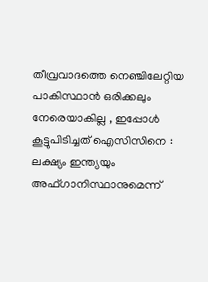തീവ്രവാദത്തെ നെഞ്ചിലേറ്റിയ പാകിസ്ഥാൻ ഒരിക്കലും നേരെയാകില്ല , ഇപ്പോൾ കൂട്ടുപിടിച്ചത് ഐസിസിനെ : ലക്ഷ്യം ഇന്ത്യയും അഫ്ഗാനിസ്ഥാനുമെന്ന്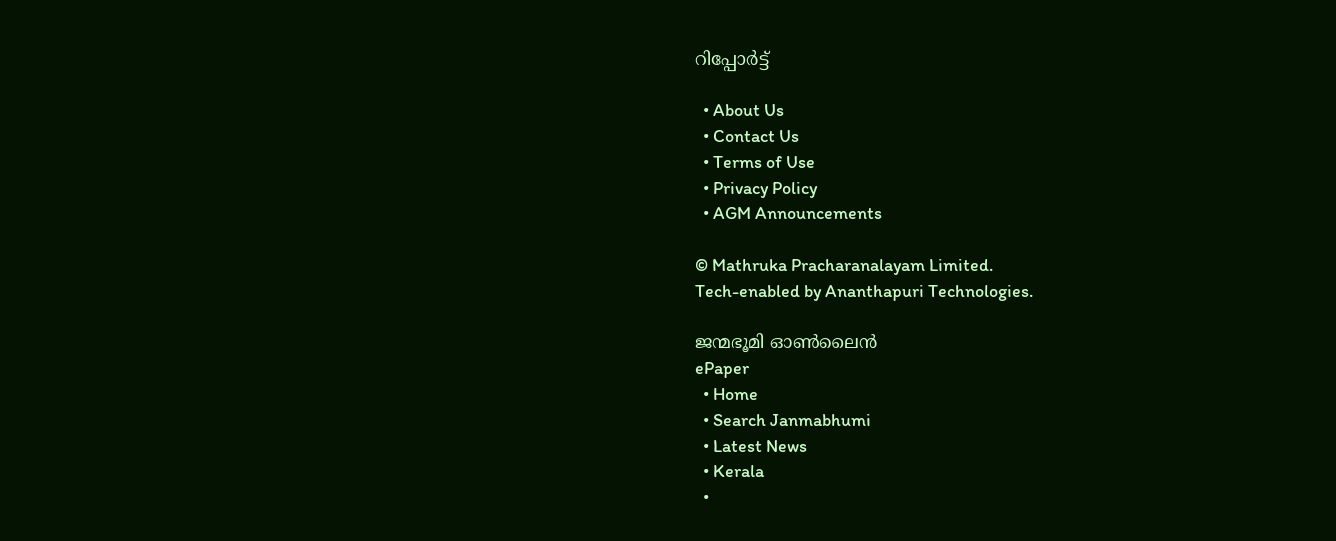റിപ്പോർട്ട്

  • About Us
  • Contact Us
  • Terms of Use
  • Privacy Policy
  • AGM Announcements

© Mathruka Pracharanalayam Limited.
Tech-enabled by Ananthapuri Technologies.

ജന്മഭൂമി ഓണ്‍ലൈന്‍
ePaper
  • Home
  • Search Janmabhumi
  • Latest News
  • Kerala
  •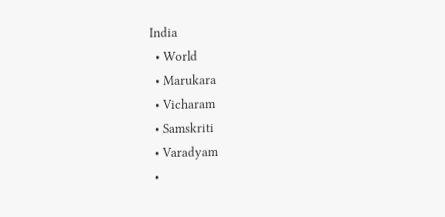India
  • World
  • Marukara
  • Vicharam
  • Samskriti
  • Varadyam
  •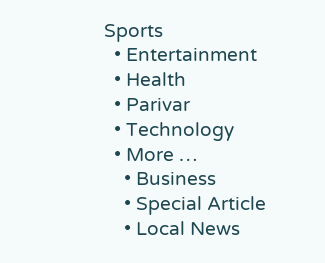Sports
  • Entertainment
  • Health
  • Parivar
  • Technology
  • More …
    • Business
    • Special Article
    • Local News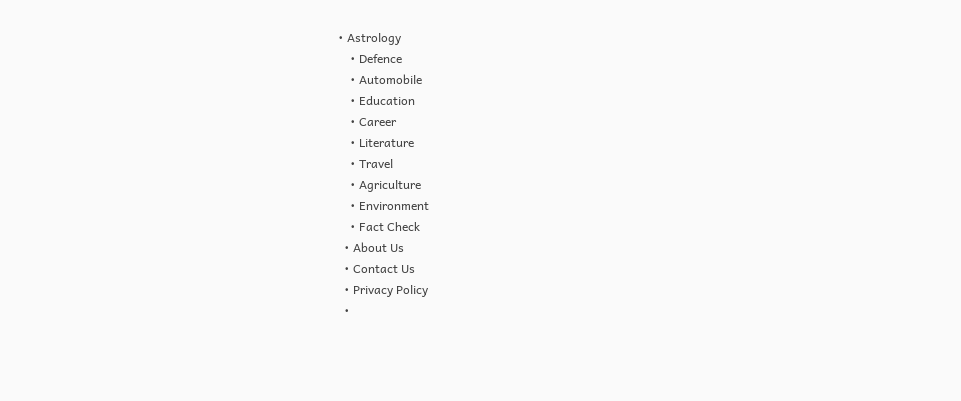• Astrology
    • Defence
    • Automobile
    • Education
    • Career
    • Literature
    • Travel
    • Agriculture
    • Environment
    • Fact Check
  • About Us
  • Contact Us
  • Privacy Policy
  •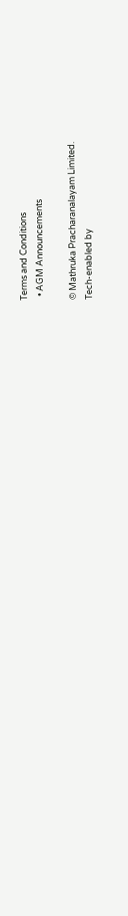Terms and Conditions
  • AGM Announcements

© Mathruka Pracharanalayam Limited.
Tech-enabled by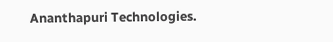Ananthapuri Technologies.